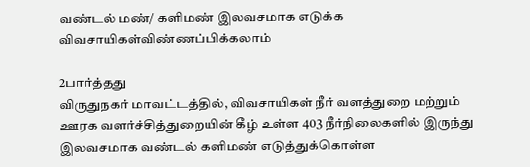வண்டல் மண்/ களிமண் இலவசமாக எடுக்க விவசாயிகள்விண்ணப்பிக்கலாம்

2பார்த்தது
விருதுநகர் மாவட்டத்தில், விவசாயிகள் நீர் வளத்துறை மற்றும் ஊரக வளர்ச்சித்துறையின் கீழ் உள்ள 403 நீர்நிலைகளில் இருந்து இலவசமாக வண்டல் களிமண் எடுத்துக்கொள்ள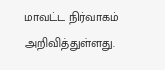மாவட்ட நிர்வாகம் அறிவித்துள்ளது.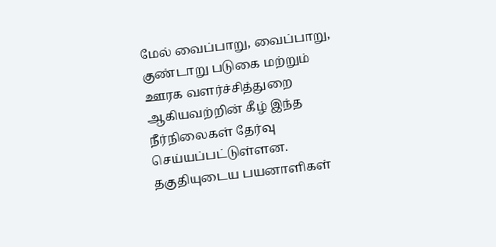மேல் வைப்பாறு, வைப்பாறு, குண்டாறு படுகை மற்றும் ஊரக வளர்ச்சித்துறை ஆகியவற்றின் கீழ் இந்த நீர்நிலைகள் தேர்வு செய்யப்பட்டுள்ளன. தகுதியுடைய பயனாளிகள்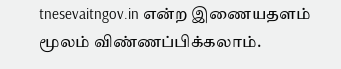tnesevaitngov.in என்ற இணையதளம் மூலம் விண்ணப்பிக்கலாம்.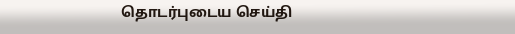தொடர்புடைய செய்தி